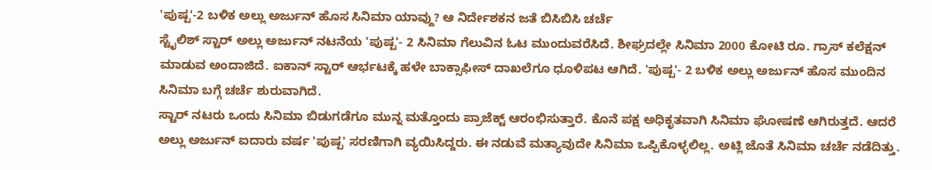'ಪುಷ್ಪ'-2 ಬಳಿಕ ಅಲ್ಲು ಅರ್ಜುನ್ ಹೊಸ ಸಿನಿಮಾ ಯಾವ್ದು? ಆ ನಿರ್ದೇಶಕನ ಜತೆ ಬಿಸಿಬಿಸಿ ಚರ್ಚೆ
ಸ್ಟೈಲಿಶ್ ಸ್ಟಾರ್ ಅಲ್ಲು ಅರ್ಜುನ್ ನಟನೆಯ 'ಪುಷ್ಪ'- 2 ಸಿನಿಮಾ ಗೆಲುವಿನ ಓಟ ಮುಂದುವರೆಸಿದೆ. ಶೀಘ್ರದಲ್ಲೇ ಸಿನಿಮಾ 2000 ಕೋಟಿ ರೂ. ಗ್ರಾಸ್ ಕಲೆಕ್ಷನ್ ಮಾಡುವ ಅಂದಾಜಿದೆ. ಐಕಾನ್ ಸ್ಟಾರ್ ಆರ್ಭಟಕ್ಕೆ ಹಳೇ ಬಾಕ್ಸಾಫೀಸ್ ದಾಖಲೆಗೂ ಧೂಳಿಪಟ ಆಗಿದೆ. 'ಪುಷ್ಪ'- 2 ಬಳಿಕ ಅಲ್ಲು ಅರ್ಜುನ್ ಹೊಸ ಮುಂದಿನ ಸಿನಿಮಾ ಬಗ್ಗೆ ಚರ್ಚೆ ಶುರುವಾಗಿದೆ.
ಸ್ಟಾರ್ ನಟರು ಒಂದು ಸಿನಿಮಾ ಬಿಡುಗಡೆಗೂ ಮುನ್ನ ಮತ್ತೊಂದು ಪ್ರಾಜೆಕ್ಟ್ ಆರಂಭಿಸುತ್ತಾರೆ. ಕೊನೆ ಪಕ್ಷ ಅಧಿಕೃತವಾಗಿ ಸಿನಿಮಾ ಘೋಷಣೆ ಆಗಿರುತ್ತದೆ. ಆದರೆ ಅಲ್ಲು ಅರ್ಜುನ್ ಐದಾರು ವರ್ಷ 'ಪುಷ್ಪ' ಸರಣಿಗಾಗಿ ವ್ಯಯಿಸಿದ್ದರು. ಈ ನಡುವೆ ಮತ್ಯಾವುದೇ ಸಿನಿಮಾ ಒಪ್ಪಿಕೊಳ್ಳಲಿಲ್ಲ. ಅಟ್ಲಿ ಜೊತೆ ಸಿನಿಮಾ ಚರ್ಚೆ ನಡೆದಿತ್ತು.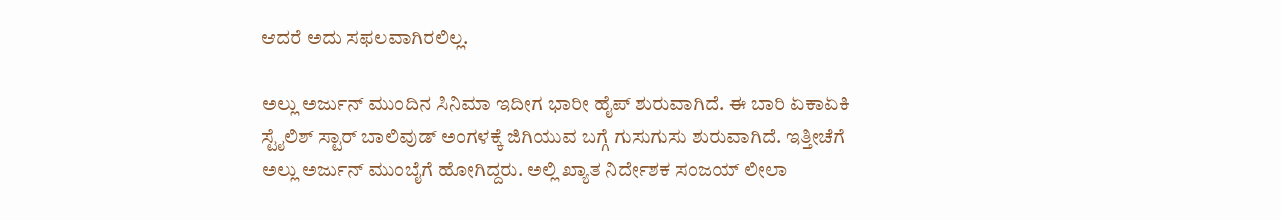ಆದರೆ ಅದು ಸಫಲವಾಗಿರಲಿಲ್ಲ.

ಅಲ್ಲು ಅರ್ಜುನ್ ಮುಂದಿನ ಸಿನಿಮಾ ಇದೀಗ ಭಾರೀ ಹೈಪ್ ಶುರುವಾಗಿದೆ. ಈ ಬಾರಿ ಏಕಾಏಕಿ ಸ್ಟೈಲಿಶ್ ಸ್ಟಾರ್ ಬಾಲಿವುಡ್ ಅಂಗಳಕ್ಕೆ ಜಿಗಿಯುವ ಬಗ್ಗೆ ಗುಸುಗುಸು ಶುರುವಾಗಿದೆ. ಇತ್ತೀಚೆಗೆ ಅಲ್ಲು ಅರ್ಜುನ್ ಮುಂಬೈಗೆ ಹೋಗಿದ್ದರು. ಅಲ್ಲಿ ಖ್ಯಾತ ನಿರ್ದೇಶಕ ಸಂಜಯ್ ಲೀಲಾ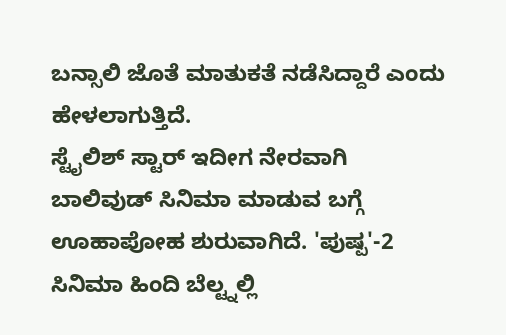ಬನ್ಸಾಲಿ ಜೊತೆ ಮಾತುಕತೆ ನಡೆಸಿದ್ದಾರೆ ಎಂದು ಹೇಳಲಾಗುತ್ತಿದೆ.
ಸ್ಟೈಲಿಶ್ ಸ್ಟಾರ್ ಇದೀಗ ನೇರವಾಗಿ ಬಾಲಿವುಡ್ ಸಿನಿಮಾ ಮಾಡುವ ಬಗ್ಗೆ ಊಹಾಪೋಹ ಶುರುವಾಗಿದೆ. 'ಪುಷ್ಪ'-2 ಸಿನಿಮಾ ಹಿಂದಿ ಬೆಲ್ಟ್ನಲ್ಲಿ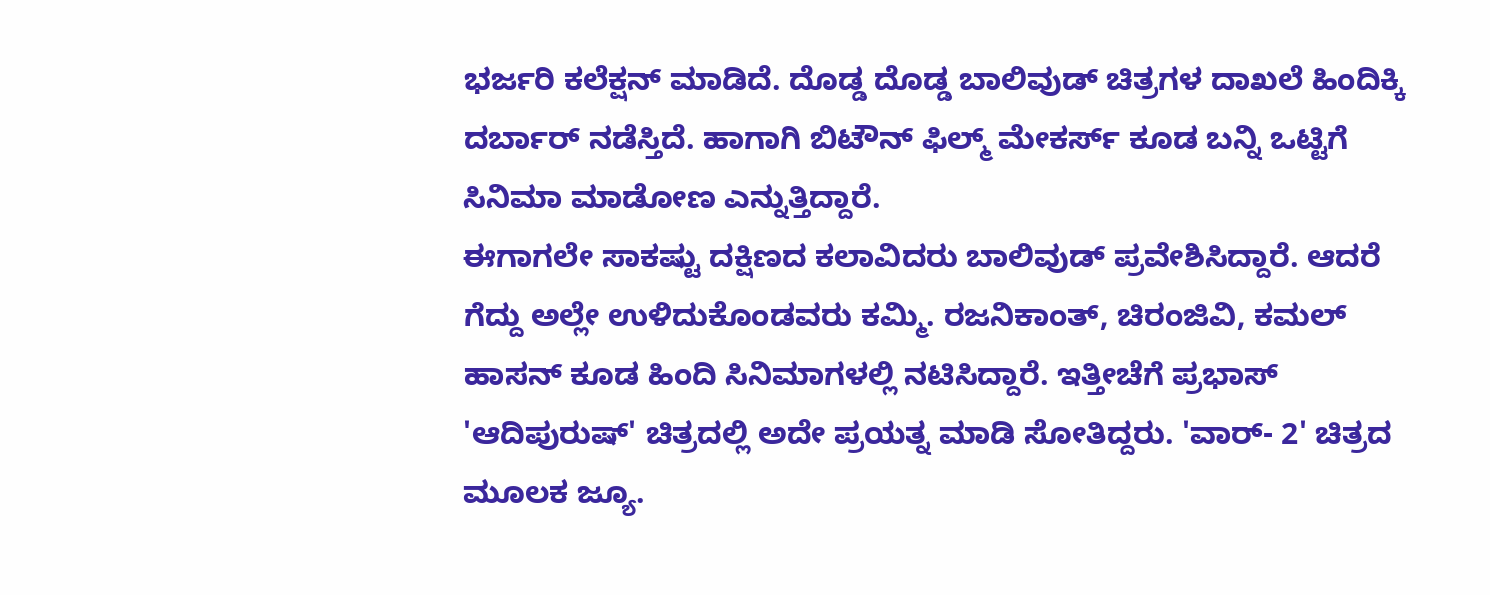ಭರ್ಜರಿ ಕಲೆಕ್ಷನ್ ಮಾಡಿದೆ. ದೊಡ್ಡ ದೊಡ್ಡ ಬಾಲಿವುಡ್ ಚಿತ್ರಗಳ ದಾಖಲೆ ಹಿಂದಿಕ್ಕಿ ದರ್ಬಾರ್ ನಡೆಸ್ತಿದೆ. ಹಾಗಾಗಿ ಬಿಟೌನ್ ಫಿಲ್ಮ್ ಮೇಕರ್ಸ್ ಕೂಡ ಬನ್ನಿ ಒಟ್ಟಿಗೆ ಸಿನಿಮಾ ಮಾಡೋಣ ಎನ್ನುತ್ತಿದ್ದಾರೆ.
ಈಗಾಗಲೇ ಸಾಕಷ್ಟು ದಕ್ಷಿಣದ ಕಲಾವಿದರು ಬಾಲಿವುಡ್ ಪ್ರವೇಶಿಸಿದ್ದಾರೆ. ಆದರೆ ಗೆದ್ದು ಅಲ್ಲೇ ಉಳಿದುಕೊಂಡವರು ಕಮ್ಮಿ. ರಜನಿಕಾಂತ್, ಚಿರಂಜಿವಿ, ಕಮಲ್ ಹಾಸನ್ ಕೂಡ ಹಿಂದಿ ಸಿನಿಮಾಗಳಲ್ಲಿ ನಟಿಸಿದ್ದಾರೆ. ಇತ್ತೀಚೆಗೆ ಪ್ರಭಾಸ್ 'ಆದಿಪುರುಷ್' ಚಿತ್ರದಲ್ಲಿ ಅದೇ ಪ್ರಯತ್ನ ಮಾಡಿ ಸೋತಿದ್ದರು. 'ವಾರ್- 2' ಚಿತ್ರದ ಮೂಲಕ ಜ್ಯೂ.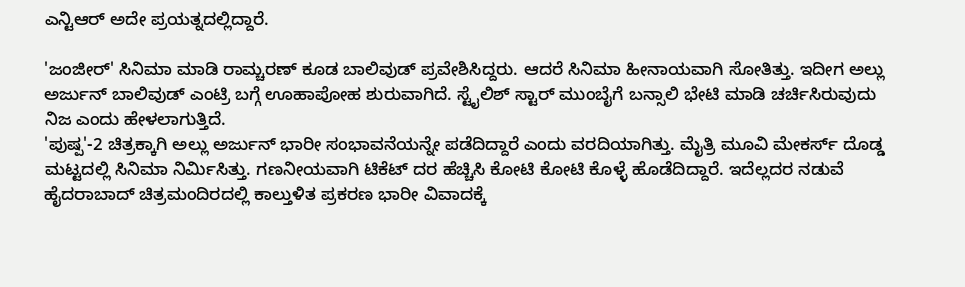ಎನ್ಟಿಆರ್ ಅದೇ ಪ್ರಯತ್ನದಲ್ಲಿದ್ದಾರೆ.

'ಜಂಜೀರ್' ಸಿನಿಮಾ ಮಾಡಿ ರಾಮ್ಚರಣ್ ಕೂಡ ಬಾಲಿವುಡ್ ಪ್ರವೇಶಿಸಿದ್ದರು. ಆದರೆ ಸಿನಿಮಾ ಹೀನಾಯವಾಗಿ ಸೋತಿತ್ತು. ಇದೀಗ ಅಲ್ಲು ಅರ್ಜುನ್ ಬಾಲಿವುಡ್ ಎಂಟ್ರಿ ಬಗ್ಗೆ ಊಹಾಪೋಹ ಶುರುವಾಗಿದೆ. ಸ್ಟೈಲಿಶ್ ಸ್ಟಾರ್ ಮುಂಬೈಗೆ ಬನ್ಸಾಲಿ ಭೇಟಿ ಮಾಡಿ ಚರ್ಚಿಸಿರುವುದು ನಿಜ ಎಂದು ಹೇಳಲಾಗುತ್ತಿದೆ.
'ಪುಷ್ಪ'-2 ಚಿತ್ರಕ್ಕಾಗಿ ಅಲ್ಲು ಅರ್ಜುನ್ ಭಾರೀ ಸಂಭಾವನೆಯನ್ನೇ ಪಡೆದಿದ್ದಾರೆ ಎಂದು ವರದಿಯಾಗಿತ್ತು. ಮೈತ್ರಿ ಮೂವಿ ಮೇಕರ್ಸ್ ದೊಡ್ಡ ಮಟ್ಟದಲ್ಲಿ ಸಿನಿಮಾ ನಿರ್ಮಿಸಿತ್ತು. ಗಣನೀಯವಾಗಿ ಟಿಕೆಟ್ ದರ ಹೆಚ್ಚಿಸಿ ಕೋಟಿ ಕೋಟಿ ಕೊಳ್ಳೆ ಹೊಡೆದಿದ್ದಾರೆ. ಇದೆಲ್ಲದರ ನಡುವೆ ಹೈದರಾಬಾದ್ ಚಿತ್ರಮಂದಿರದಲ್ಲಿ ಕಾಲ್ತುಳಿತ ಪ್ರಕರಣ ಭಾರೀ ವಿವಾದಕ್ಕೆ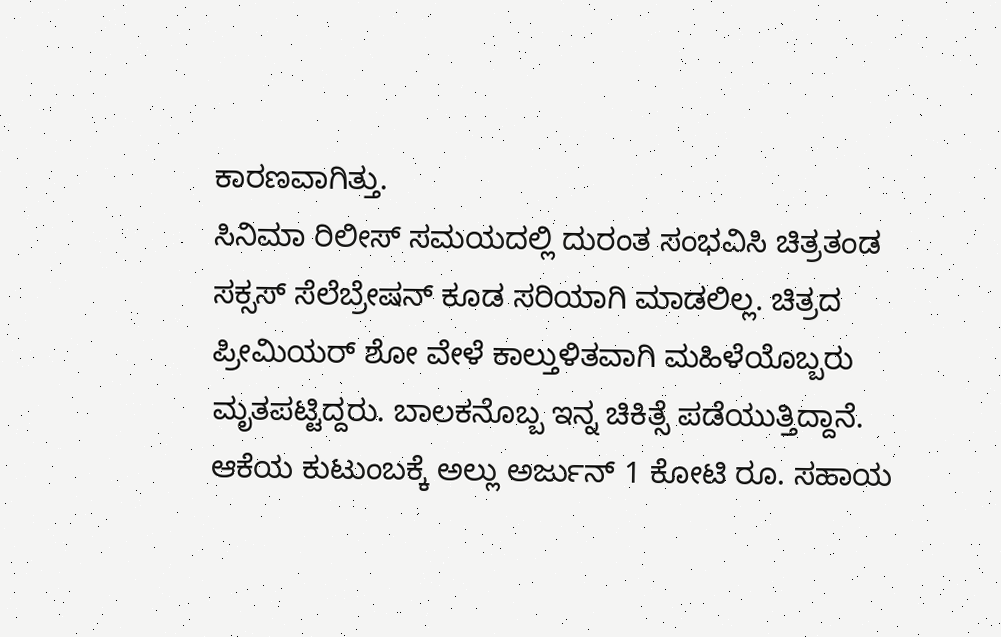ಕಾರಣವಾಗಿತ್ತು.
ಸಿನಿಮಾ ರಿಲೀಸ್ ಸಮಯದಲ್ಲಿ ದುರಂತ ಸಂಭವಿಸಿ ಚಿತ್ರತಂಡ ಸಕ್ಸಸ್ ಸೆಲೆಬ್ರೇಷನ್ ಕೂಡ ಸರಿಯಾಗಿ ಮಾಡಲಿಲ್ಲ. ಚಿತ್ರದ ಪ್ರೀಮಿಯರ್ ಶೋ ವೇಳೆ ಕಾಲ್ತುಳಿತವಾಗಿ ಮಹಿಳೆಯೊಬ್ಬರು ಮೃತಪಟ್ಟಿದ್ದರು. ಬಾಲಕನೊಬ್ಬ ಇನ್ನ ಚಿಕಿತ್ಸೆ ಪಡೆಯುತ್ತಿದ್ದಾನೆ. ಆಕೆಯ ಕುಟುಂಬಕ್ಕೆ ಅಲ್ಲು ಅರ್ಜುನ್ 1 ಕೋಟಿ ರೂ. ಸಹಾಯ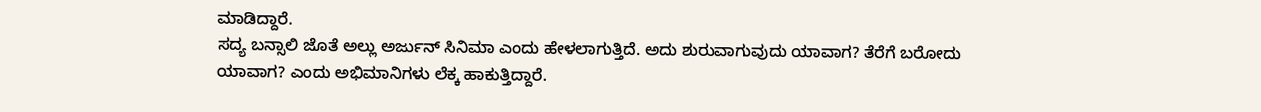ಮಾಡಿದ್ದಾರೆ.
ಸದ್ಯ ಬನ್ಸಾಲಿ ಜೊತೆ ಅಲ್ಲು ಅರ್ಜುನ್ ಸಿನಿಮಾ ಎಂದು ಹೇಳಲಾಗುತ್ತಿದೆ. ಅದು ಶುರುವಾಗುವುದು ಯಾವಾಗ? ತೆರೆಗೆ ಬರೋದು ಯಾವಾಗ? ಎಂದು ಅಭಿಮಾನಿಗಳು ಲೆಕ್ಕ ಹಾಕುತ್ತಿದ್ದಾರೆ.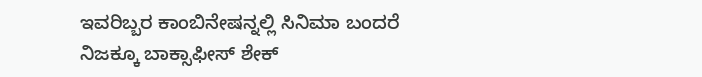ಇವರಿಬ್ಬರ ಕಾಂಬಿನೇಷನ್ನಲ್ಲಿ ಸಿನಿಮಾ ಬಂದರೆ ನಿಜಕ್ಕೂ ಬಾಕ್ಸಾಫೀಸ್ ಶೇಕ್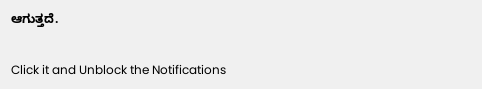ಆಗುತ್ತದೆ.


Click it and Unblock the Notifications